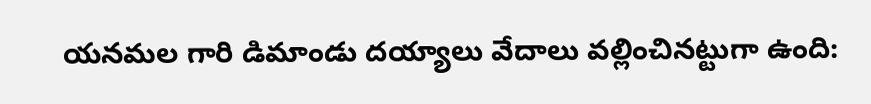యనమల గారి డిమాండు దయ్యాలు వేదాలు వల్లించినట్టుగా ఉంది: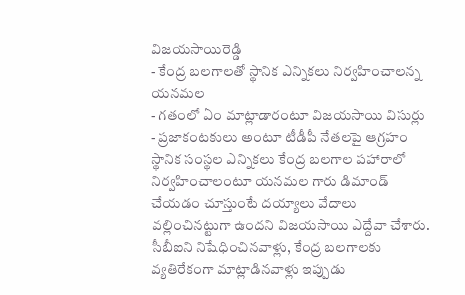విజయసాయిరెడ్డి
- కేంద్ర బలగాలతో స్థానిక ఎన్నికలు నిర్వహించాలన్న యనమల
- గతంలో ఏం మాట్లాడారంటూ విజయసాయి విసుర్లు
- ప్రజాకంటకులు అంటూ టీడీపీ నేతలపై ఆగ్రహం
స్థానిక సంస్థల ఎన్నికలు కేంద్ర బలగాల పహారాలో నిర్వహించాలంటూ యనమల గారు డిమాండ్ చేయడం చూస్తుంటే దయ్యాలు వేదాలు వల్లించినట్టుగా ఉందని విజయసాయి ఎద్దేవా చేశారు. సీబీఐని నిషేధించినవాళ్లు, కేంద్ర బలగాలకు వ్యతిరేకంగా మాట్లాడినవాళ్లు ఇప్పుడు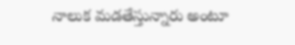నాలుక మడతేస్తున్నారు అంటూ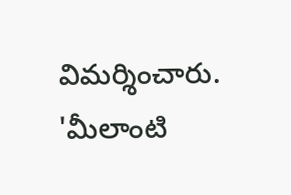విమర్శించారు. 'మీలాంటి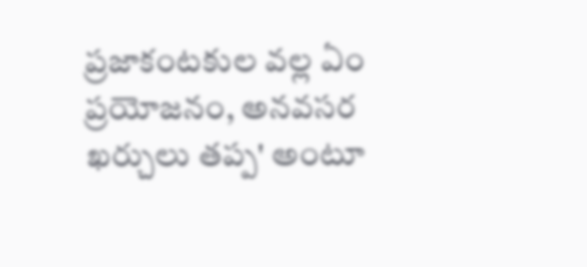ప్రజాకంటకుల వల్ల ఏం ప్రయోజనం, అనవసర ఖర్చులు తప్ప' అంటూ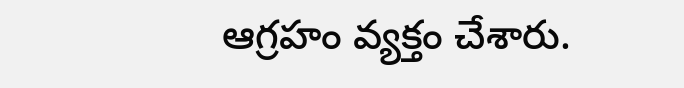ఆగ్రహం వ్యక్తం చేశారు.